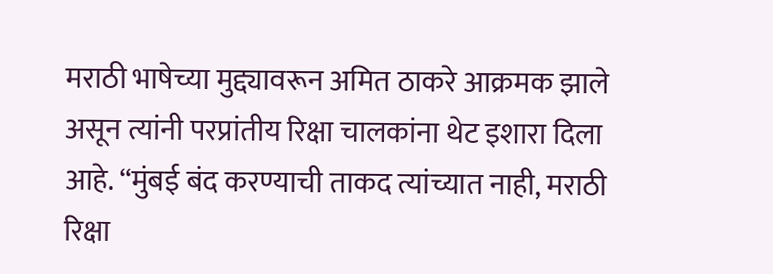मराठी भाषेच्या मुद्द्यावरून अमित ठाकरे आक्रमक झाले असून त्यांनी परप्रांतीय रिक्षा चालकांना थेट इशारा दिला आहे. “मुंबई बंद करण्याची ताकद त्यांच्यात नाही, मराठी रिक्षा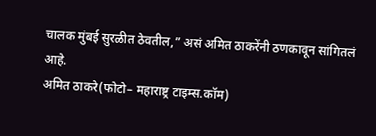चालक मुंबई सुरळीत ठेवतील,” असं अमित ठाकरेंनी ठणकावून सांगितलं आहे.
अमित ठाकरे(फोटो– महाराष्ट्र टाइम्स.कॉम)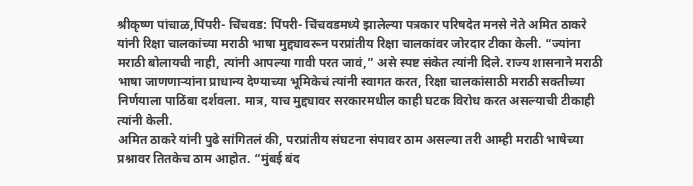श्रीकृष्ण पांचाळ,पिंपरी- चिंचवड: पिंपरी- चिंचवडमध्ये झालेल्या पत्रकार परिषदेत मनसे नेते अमित ठाकरे यांनी रिक्षा चालकांच्या मराठी भाषा मुद्द्यावरून परप्रांतीय रिक्षा चालकांवर जोरदार टीका केली. “ज्यांना मराठी बोलायची नाही, त्यांनी आपल्या गावी परत जावं,” असे स्पष्ट संकेत त्यांनी दिले. राज्य शासनाने मराठी भाषा जाणणाऱ्यांना प्राधान्य देण्याच्या भूमिकेचं त्यांनी स्वागत करत, रिक्षा चालकांसाठी मराठी सक्तीच्या निर्णयाला पाठिंबा दर्शवला. मात्र, याच मुद्द्यावर सरकारमधील काही घटक विरोध करत असल्याची टीकाही त्यांनी केली.
अमित ठाकरे यांनी पुढे सांगितलं की, परप्रांतीय संघटना संपावर ठाम असल्या तरी आम्ही मराठी भाषेच्या प्रश्नावर तितकेच ठाम आहोत. “मुंबई बंद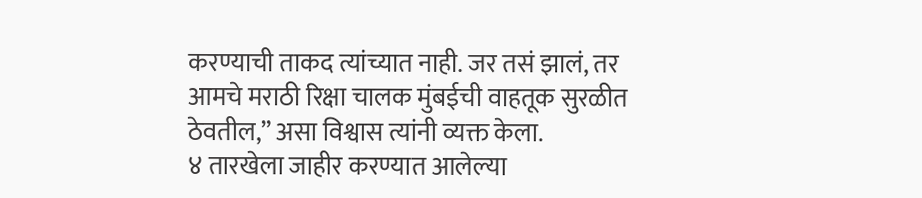करण्याची ताकद त्यांच्यात नाही. जर तसं झालं, तर आमचे मराठी रिक्षा चालक मुंबईची वाहतूक सुरळीत ठेवतील,” असा विश्वास त्यांनी व्यक्त केला.
४ तारखेला जाहीर करण्यात आलेल्या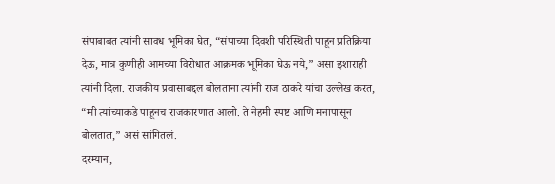संपाबाबत त्यांनी सावध भूमिका घेत, “संपाच्या दिवशी परिस्थिती पाहून प्रतिक्रिया देऊ, मात्र कुणीही आमच्या विरोधात आक्रमक भूमिका घेऊ नये,” असा इशाराही त्यांनी दिला. राजकीय प्रवासाबद्दल बोलताना त्यांनी राज ठाकरे यांचा उल्लेख करत, “मी त्यांच्याकडे पाहूनच राजकारणात आलो. ते नेहमी स्पष्ट आणि मनापासून बोलतात,” असं सांगितलं.
दरम्यान,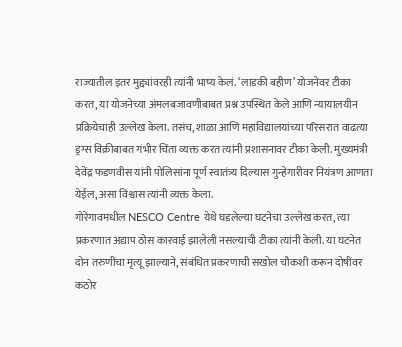राज्यातील इतर मुद्द्यांवरही त्यांनी भाष्य केलं. ‘लाडकी बहीण’ योजनेवर टीका करत, या योजनेच्या अंमलबजावणीबाबत प्रश्न उपस्थित केले आणि न्यायालयीन प्रक्रियेचाही उल्लेख केला. तसंच, शाळा आणि महाविद्यालयांच्या परिसरात वाढत्या ड्रग्स विक्रीबाबत गंभीर चिंता व्यक्त करत त्यांनी प्रशासनावर टीका केली. मुख्यमंत्री देवेंद्र फडणवीस यांनी पोलिसांना पूर्ण स्वातंत्र्य दिल्यास गुन्हेगारीवर नियंत्रण आणता येईल, असा विश्वास त्यांनी व्यक्त केला.
गोरेगावमधील NESCO Centre येथे घडलेल्या घटनेचा उल्लेख करत, त्या प्रकरणात अद्याप ठोस कारवाई झालेली नसल्याची टीका त्यांनी केली. या घटनेत दोन तरुणींचा मृत्यू झाल्याने, संबंधित प्रकरणाची सखोल चौकशी करून दोषींवर कठोर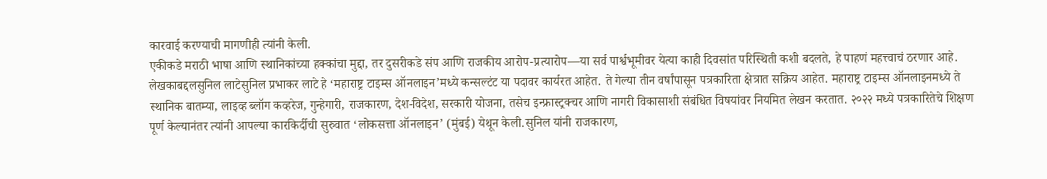कारवाई करण्याची मागणीही त्यांनी केली.
एकीकडे मराठी भाषा आणि स्थानिकांच्या हक्कांचा मुद्दा, तर दुसरीकडे संप आणि राजकीय आरोप-प्रत्यारोप—या सर्व पार्श्वभूमीवर येत्या काही दिवसांत परिस्थिती कशी बदलते, हे पाहणं महत्त्वाचं ठरणार आहे.
लेखकाबद्दलसुनिल लाटेसुनिल प्रभाकर लाटे हे ‘महाराष्ट्र टाइम्स ऑनलाइन’मध्ये कन्सल्टंट या पदावर कार्यरत आहेत. ते गेल्या तीन वर्षांपासून पत्रकारिता क्षेत्रात सक्रिय आहेत. महाराष्ट्र टाइम्स ऑनलाइनमध्ये ते स्थानिक बातम्या, लाइव्ह ब्लॉग कव्हरेज, गुन्हेगारी, राजकारण, देश-विदेश, सरकारी योजना, तसेच इन्फ्रास्ट्रक्चर आणि नागरी विकासाशी संबंधित विषयांवर नियमित लेखन करतात. २०२२ मध्ये पत्रकारितेचे शिक्षण पूर्ण केल्यानंतर त्यांनी आपल्या कारकिर्दीची सुरुवात ‘लोकसत्ता ऑनलाइन’ (मुंबई) येथून केली.सुनिल यांनी राजकारण,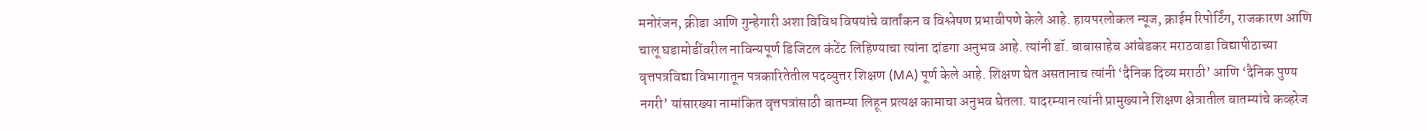मनोरंजन, क्रीडा आणि गुन्हेगारी अशा विविध विषयांचे वार्तांकन व विश्लेषण प्रभावीपणे केले आहे. हायपरलोकल न्यूज, क्राईम रिपोर्टिंग, राजकारण आणि चालू घडामोडींवरील नाविन्यपूर्ण डिजिटल कंटेंट लिहिण्याचा त्यांना दांडगा अनुभव आहे. त्यांनी डॉ. बाबासाहेब आंबेडकर मराठवाडा विद्यापीठाच्या वृत्तपत्रविद्या विभागातून पत्रकारितेतील पदव्युत्तर शिक्षण (MA) पूर्ण केले आहे. शिक्षण घेत असतानाच त्यांनी ‘दैनिक दिव्य मराठी’ आणि ‘दैनिक पुण्य नगरी’ यांसारख्या नामांकित वृत्तपत्रांसाठी बातम्या लिहून प्रत्यक्ष कामाचा अनुभव घेतला. यादरम्यान त्यांनी प्रामुख्याने शिक्षण क्षेत्रातील बातम्यांचे कव्हरेज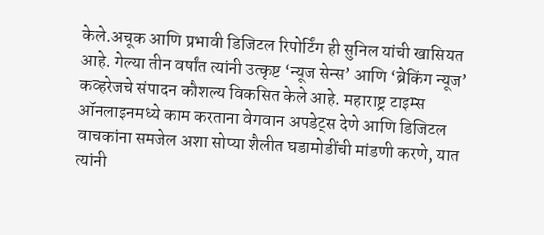केले.अचूक आणि प्रभावी डिजिटल रिपोर्टिंग ही सुनिल यांची खासियत आहे. गेल्या तीन वर्षांत त्यांनी उत्कृष्ट ‘न्यूज सेन्स’ आणि ‘ब्रेकिंग न्यूज’ कव्हरेजचे संपादन कौशल्य विकसित केले आहे. महाराष्ट्र टाइम्स ऑनलाइनमध्ये काम करताना वेगवान अपडेट्स देणे आणि डिजिटल वाचकांना समजेल अशा सोप्या शैलीत घडामोडींची मांडणी करणे, यात त्यांनी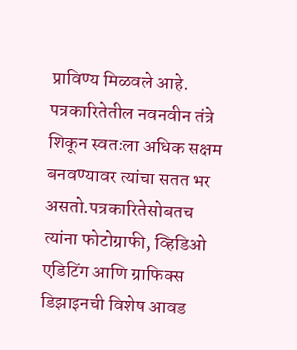प्राविण्य मिळवले आहे. पत्रकारितेतील नवनवीन तंत्रे शिकून स्वतःला अधिक सक्षम बनवण्यावर त्यांचा सतत भर असतो.पत्रकारितेसोबतच त्यांना फोटोग्राफी, व्हिडिओ एडिटिंग आणि ग्राफिक्स डिझाइनची विशेष आवड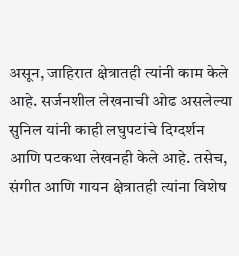असून, जाहिरात क्षेत्रातही त्यांनी काम केले आहे. सर्जनशील लेखनाची ओढ असलेल्या सुनिल यांनी काही लघुपटांचे दिग्दर्शन आणि पटकथा लेखनही केले आहे. तसेच, संगीत आणि गायन क्षेत्रातही त्यांना विशेष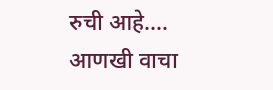रुची आहे.… आणखी वाचा